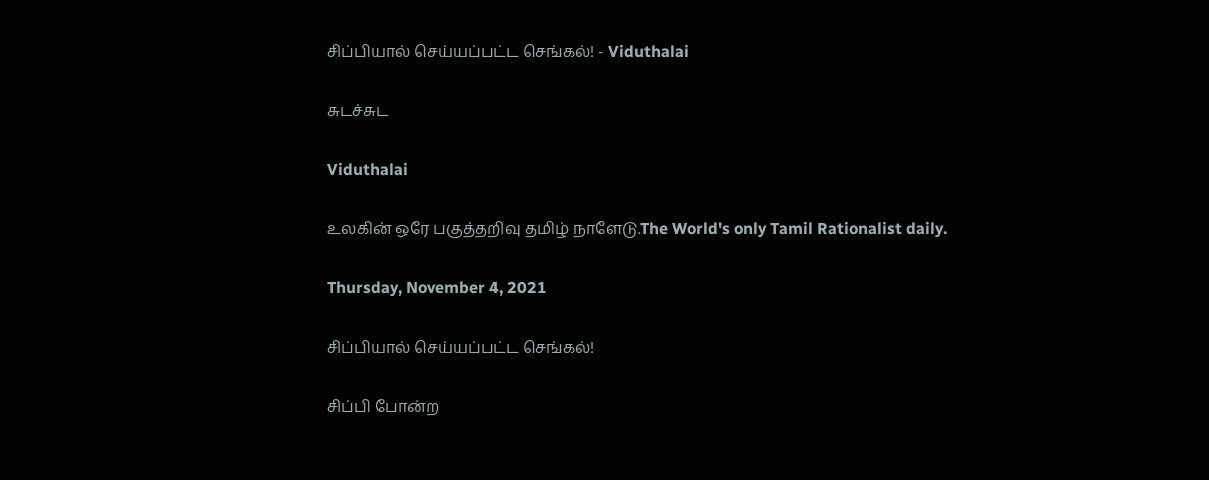சிப்பியால் செய்யப்பட்ட செங்கல்! - Viduthalai

சுடச்சுட

Viduthalai

உலகின் ஒரே பகுத்தறிவு தமிழ் நாளேடு.The World's only Tamil Rationalist daily.

Thursday, November 4, 2021

சிப்பியால் செய்யப்பட்ட செங்கல்!

சிப்பி போன்ற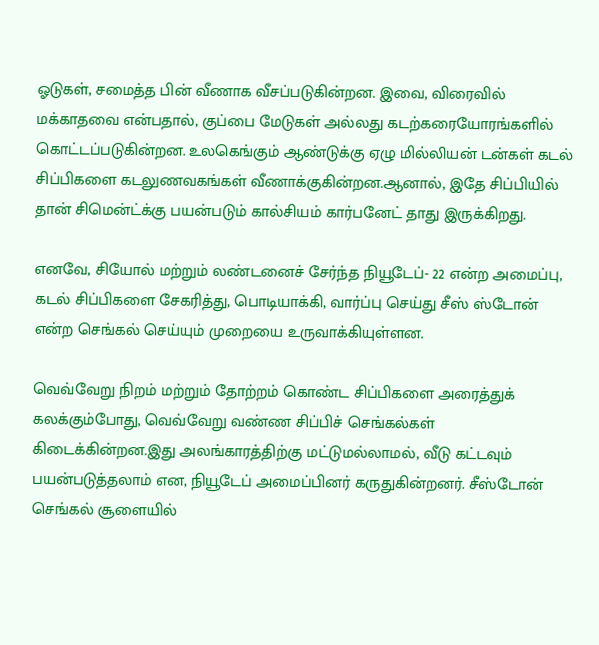ஓடுகள், சமைத்த பின் வீணாக வீசப்படுகின்றன. இவை, விரைவில் மக்காதவை என்பதால், குப்பை மேடுகள் அல்லது கடற்கரையோரங்களில் கொட்டப்படுகின்றன. உலகெங்கும் ஆண்டுக்கு ஏழு மில்லியன் டன்கள் கடல் சிப்பிகளை கடலுணவகங்கள் வீணாக்குகின்றன.ஆனால், இதே சிப்பியில் தான் சிமென்ட்க்கு பயன்படும் கால்சியம் கார்பனேட் தாது இருக்கிறது.

எனவே, சியோல் மற்றும் லண்டனைச் சேர்ந்த நியூடேப்- 22 என்ற அமைப்பு, கடல் சிப்பிகளை சேகரித்து, பொடியாக்கி, வார்ப்பு செய்து சீஸ் ஸ்டோன் என்ற செங்கல் செய்யும் முறையை உருவாக்கியுள்ளன.

வெவ்வேறு நிறம் மற்றும் தோற்றம் கொண்ட சிப்பிகளை அரைத்துக் கலக்கும்போது, வெவ்வேறு வண்ண சிப்பிச் செங்கல்கள் கிடைக்கின்றன.இது அலங்காரத்திற்கு மட்டுமல்லாமல், வீடு கட்டவும் பயன்படுத்தலாம் என, நியூடேப் அமைப்பினர் கருதுகின்றனர். சீஸ்டோன் செங்கல் சூளையில்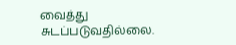வைத்து சுடப்படுவதில்லை.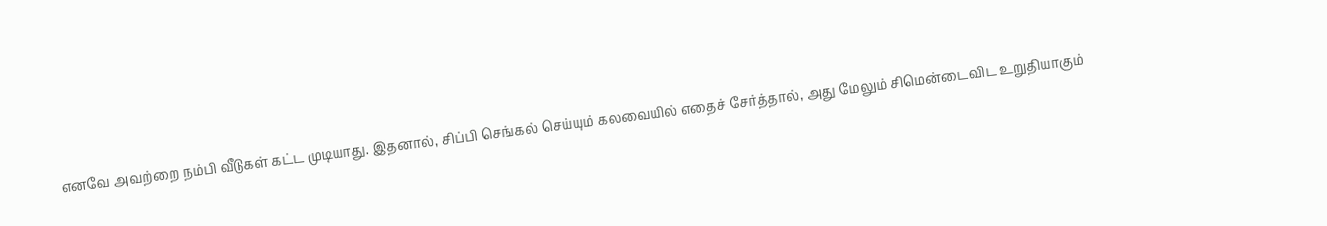எனவே அவற்றை நம்பி வீடுகள் கட்ட முடியாது. இதனால், சிப்பி செங்கல் செய்யும் கலவையில் எதைச் சேர்த்தால், அது மேலும் சிமென்டைவிட உறுதியாகும்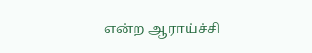என்ற ஆராய்ச்சி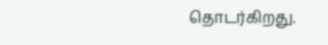தொடர்கிறது.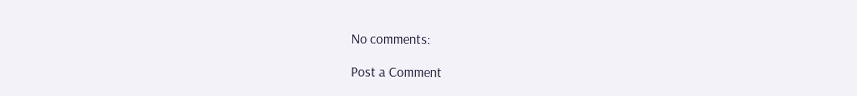No comments:

Post a Comment